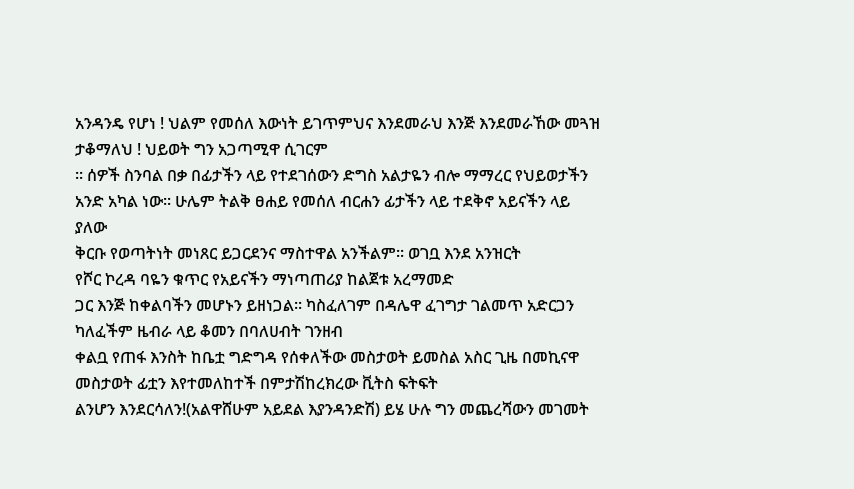አንዳንዴ የሆነ ! ህልም የመሰለ እውነት ይገጥምህና እንደመራህ እንጅ እንደመራኸው መጓዝ ታቆማለህ ! ህይወት ግን አጋጣሚዋ ሲገርም
፡፡ ሰዎች ስንባል በቃ በፊታችን ላይ የተደገሰውን ድግስ አልታዬን ብሎ ማማረር የህይወታችን አንድ አካል ነው፡፡ ሁሌም ትልቅ ፀሐይ የመሰለ ብርሐን ፊታችን ላይ ተደቅኖ አይናችን ላይ ያለው
ቅርቡ የወጣትነት መነጸር ይጋርደንና ማስተዋል አንችልም፡፡ ወገቧ እንደ አንዝርት
የሾር ኮረዳ ባዬን ቁጥር የአይናችን ማነጣጠሪያ ከልጀቱ አረማመድ
ጋር እንጅ ከቀልባችን መሆኑን ይዘነጋል፡፡ ካስፈለገም በዳሌዋ ፈገግታ ገልመጥ አድርጋን ካለፈችም ዜብራ ላይ ቆመን በባለሀብት ገንዘብ
ቀልቧ የጠፋ እንስት ከቤቷ ግድግዳ የሰቀለችው መስታወት ይመስል አስር ጊዜ በመኪናዋ መስታወት ፊቷን እየተመለከተች በምታሽከረክረው ቪትስ ፍትፍት
ልንሆን እንደርሳለን!(አልዋሸሁም አይደል እያንዳንድሽ) ይሄ ሁሉ ግን መጨረሻውን መገመት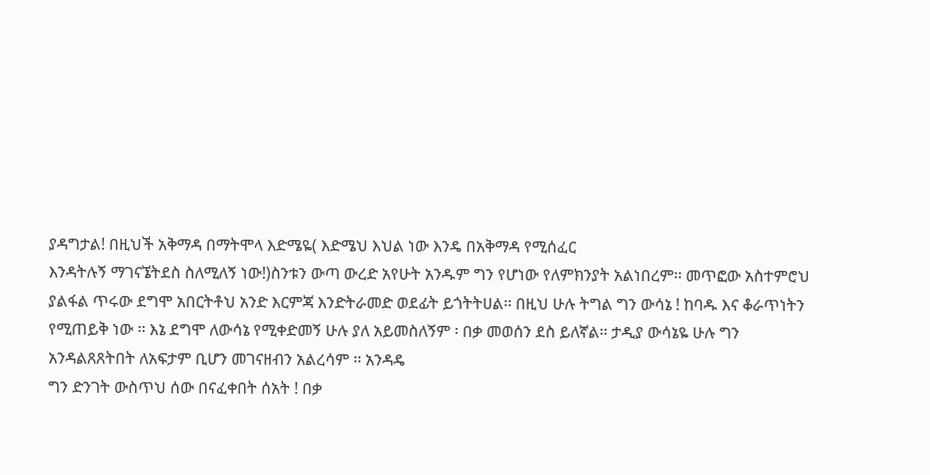ያዳግታል! በዚህች አቅማዳ በማትሞላ እድሜዬ( እድሜህ እህል ነው እንዴ በአቅማዳ የሚሰፈር
እንዳትሉኝ ማገናኜትደስ ስለሚለኝ ነው!)ስንቱን ውጣ ውረድ አየሁት አንዱም ግን የሆነው የለምክንያት አልነበረም፡፡ መጥፎው አስተምሮህ
ያልፋል ጥሩው ደግሞ አበርትቶህ አንድ እርምጃ እንድትራመድ ወደፊት ይጎትትሀል፡፡ በዚህ ሁሉ ትግል ግን ውሳኔ ! ከባዱ እና ቆራጥነትን
የሚጠይቅ ነው ፡፡ እኔ ደግሞ ለውሳኔ የሚቀድመኝ ሁሉ ያለ አይመስለኝም ፡ በቃ መወሰን ደስ ይለኛል፡፡ ታዲያ ውሳኔዬ ሁሉ ግን
አንዳልጸጸትበት ለአፍታም ቢሆን መገናዘብን አልረሳም ፡፡ አንዳዴ
ግን ድንገት ውስጥህ ሰው በናፈቀበት ሰአት ! በቃ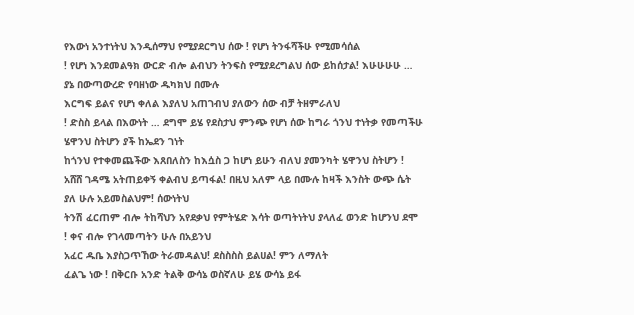የእውነ አንተነትህ እንዲሰማህ የሚያደርግህ ሰው ! የሆነ ትንፋሻችሁ የሚመሳሰል
! የሆነ እንደመልዓክ ውርድ ብሎ ልብህን ትንፍስ የሚያደረግልህ ሰው ይከሰታል! እሁሁሁሁ … ያኔ በውጣውረድ የባዘነው ዱካክህ በሙሉ
እርግፍ ይልና የሆነ ቀለል እያለህ አጠገብህ ያለውን ሰው ብቻ ትዘምራለህ
! ድስስ ይላል በእውነት … ደግሞ ይሄ የደስታህ ምንጭ የሆነ ሰው ከግራ ጎንህ ተነትቃ የመጣችሁ ሄዋንህ ስትሆን ያች ከኤደን ገነት
ከጎንህ የተቀመጨችው እጸበለስን ከእሷስ ጋ ከሆነ ይሁን ብለህ ያመንካት ሄዋንህ ስትሆን ! አሸሸ ገዳሜ አትጠይቀኝ ቀልብህ ይጣፋል! በዚህ አለም ላይ በሙሉ ከዛች እንስት ውጭ ሴት ያለ ሁሉ አይመስልህም! ሰውነትህ
ትንሽ ፈርጠም ብሎ ትከሻህን አየደቃህ የምትሄድ እሳት ወጣትነትህ ያላለፈ ወንድ ከሆንህ ደሞ ! ቀና ብሎ የገላመጣትን ሁሉ በአይንህ
አፈር ዱቤ እያስጋጥኸው ትራመዳልህ! ደስስስስ ይልሀል! ምን ለማለት
ፈልጌ ነው ! በቅርቡ አንድ ትልቅ ውሳኔ ወስኛለሁ ይሄ ውሳኔ ይፋ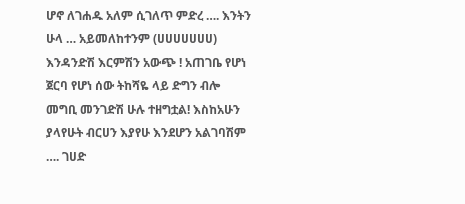ሆኖ ለገሐዱ አለም ሲገለጥ ምድረ …. እንትን ሁላ … አይመለከተንም (ሀሀሀሀሀሀሀ) እንዳንድሽ እርምሽን አውጭ ! አጠገቤ የሆነ
ጀርባ የሆነ ሰው ትከሻዬ ላይ ድግን ብሎ መግቢ መንገድሽ ሁሉ ተዘግቷል! እስከአሁን ያላየሁት ብርሀን እያየሁ እንደሆን አልገባሽም
…. ገሀድ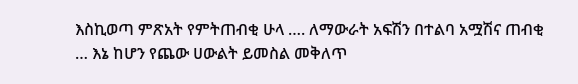እስኪወጣ ምጽአት የምትጠብቂ ሁላ …. ለማውራት አፍሽን በተልባ አሟሽና ጠብቂ … እኔ ከሆን የጨው ሀውልት ይመስል መቅለጥ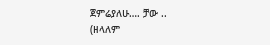ጀምሬያለሁ…. ቻው ..
(ዘላለም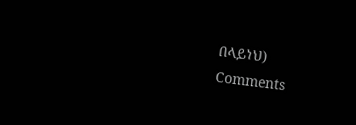በላይነህ)
Comments